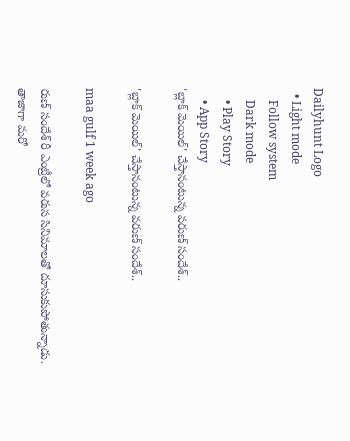Dailyhunt Logo
  • Light mode
    Follow system
    Dark mode
    • Play Story
    • App Story
'బ్లాక్ మెయిల్' చేస్తానంటున్న వరుణ్ సందేశ్..

'బ్లాక్ మెయిల్' చేస్తానంటున్న వరుణ్ సందేశ్..

maa gulf 1 week ago

రుణ్ సందేశ్ రీ ఎంట్రీలో వరుస సినిమాలతో దూసుకుపోతున్నాడు. తాజాగా మరో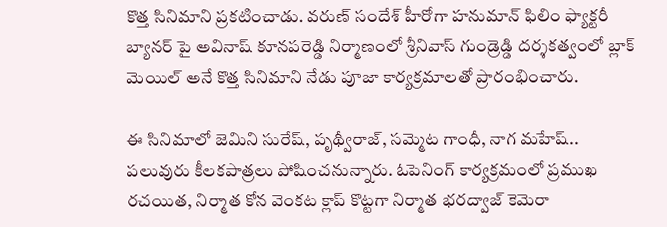కొత్త సినిమాని ప్రకటించాడు. వరుణ్ సందేశ్ హీరోగా హనుమాన్ ఫిలిం ఫ్యాక్టరీ బ్యానర్ పై అవినాష్ కూనపరెడ్డి నిర్మాణంలో శ్రీనివాస్ గుండ్రెడ్డి దర్శకత్వంలో బ్లాక్ మెయిల్ అనే కొత్త సినిమాని నేడు పూజా కార్యక్రమాలతో ప్రారంభించారు.

ఈ సినిమాలో జెమిని సురేష్, పృథ్వీరాజ్, సమ్మెట గాంధీ, నాగ మహేష్.. పలువురు కీలకపాత్రలు పోషించనున్నారు. ఓపెనింగ్ కార్యక్రమంలో ప్రముఖ రచయిత, నిర్మాత కోన వెంకట క్లాప్ కొట్టగా నిర్మాత భరద్వాజ్ కెమెరా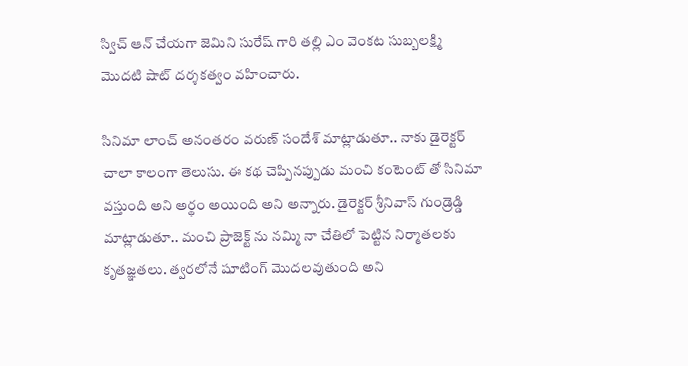స్విచ్ ఆన్ చేయగా జెమిని సురేష్ గారి తల్లి ఎం వెంకట సుబ్బలక్ష్మి మొదటి షాట్ దర్శకత్వం వహించారు.

సినిమా లాంచ్ అనంతరం వరుణ్ సందేశ్ మాట్లాడుతూ.. నాకు డైరెక్టర్ చాలా కాలంగా తెలుసు. ఈ కథ చెప్పినప్పుడు మంచి కంటెంట్ తో సినిమా వస్తుంది అని అర్థం అయింది అని అన్నారు. డైరెక్టర్ శ్రీనివాస్ గుండ్రెడ్డి మాట్లాడుతూ.. మంచి ప్రాజెక్ట్ ను నమ్మి నా చేతిలో పెట్టిన నిర్మాతలకు కృతజ్ఞతలు. త్వరలోనే షూటింగ్ మొదలవుతుంది అని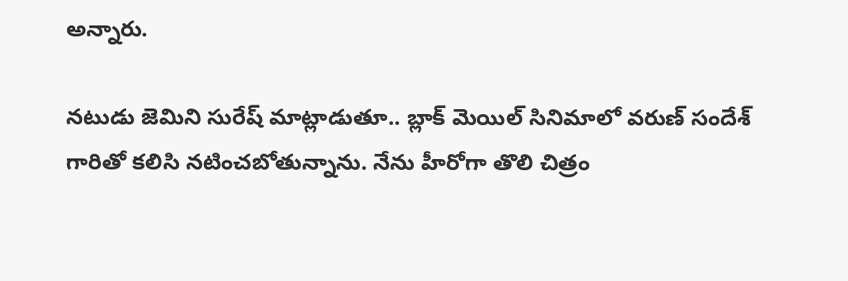అన్నారు.

నటుడు జెమిని సురేష్ మాట్లాడుతూ.. బ్లాక్ మెయిల్ సినిమాలో వరుణ్ సందేశ్ గారితో కలిసి నటించబోతున్నాను. నేను హీరోగా తొలి చిత్రం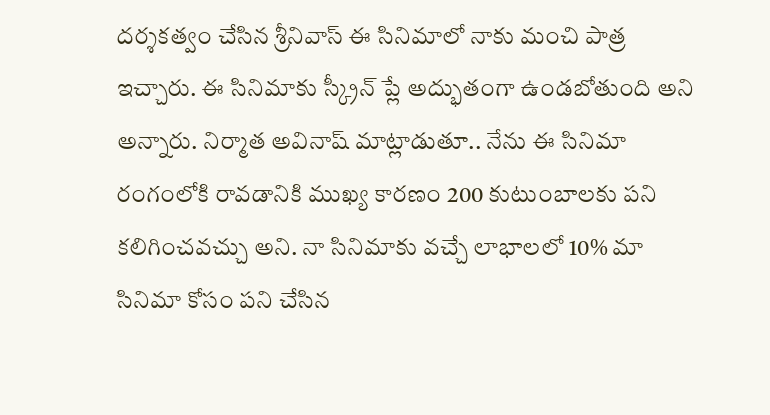దర్శకత్వం చేసిన శ్రీనివాస్ ఈ సినిమాలో నాకు మంచి పాత్ర ఇచ్చారు. ఈ సినిమాకు స్క్రీన్ ప్లే అద్భుతంగా ఉండబోతుంది అని అన్నారు. నిర్మాత అవినాష్ మాట్లాడుతూ.. నేను ఈ సినిమా రంగంలోకి రావడానికి ముఖ్య కారణం 200 కుటుంబాలకు పని కలిగించవచ్చు అని. నా సినిమాకు వచ్చే లాభాలలో 10% మా సినిమా కోసం పని చేసిన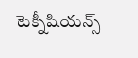టెక్నీషియన్స్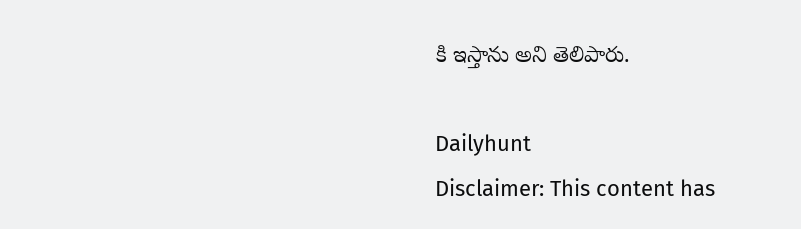కి ఇస్తాను అని తెలిపారు.

Dailyhunt
Disclaimer: This content has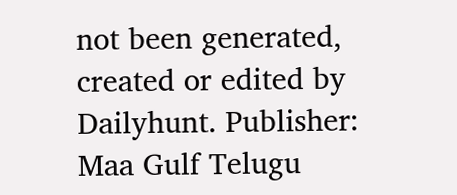not been generated, created or edited by Dailyhunt. Publisher: Maa Gulf Telugu